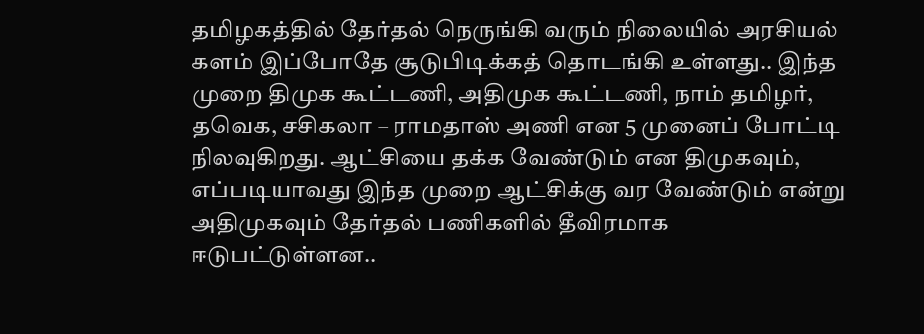தமிழகத்தில் தேர்தல் நெருங்கி வரும் நிலையில் அரசியல் களம் இப்போதே சூடுபிடிக்கத் தொடங்கி உள்ளது.. இந்த முறை திமுக கூட்டணி, அதிமுக கூட்டணி, நாம் தமிழர், தவெக, சசிகலா – ராமதாஸ் அணி என 5 முனைப் போட்டி நிலவுகிறது. ஆட்சியை தக்க வேண்டும் என திமுகவும், எப்படியாவது இந்த முறை ஆட்சிக்கு வர வேண்டும் என்று அதிமுகவும் தேர்தல் பணிகளில் தீவிரமாக ஈடுபட்டுள்ளன..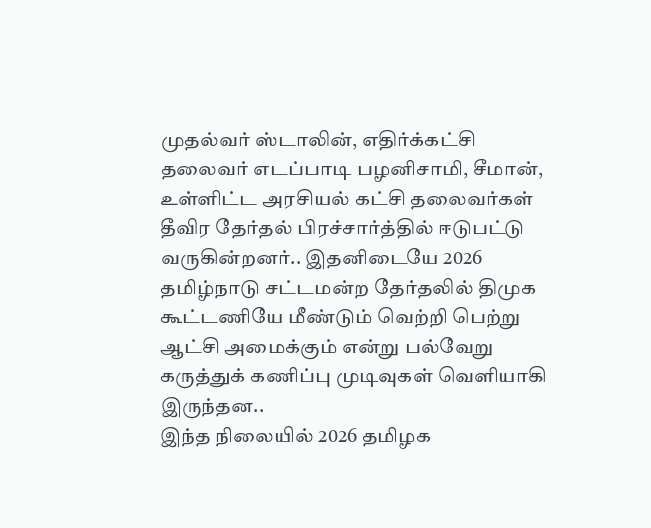முதல்வர் ஸ்டாலின், எதிர்க்கட்சி தலைவர் எடப்பாடி பழனிசாமி, சீமான், உள்ளிட்ட அரசியல் கட்சி தலைவர்கள் தீவிர தேர்தல் பிரச்சார்த்தில் ஈடுபட்டு வருகின்றனர்.. இதனிடையே 2026 தமிழ்நாடு சட்டமன்ற தேர்தலில் திமுக கூட்டணியே மீண்டும் வெற்றி பெற்று ஆட்சி அமைக்கும் என்று பல்வேறு கருத்துக் கணிப்பு முடிவுகள் வெளியாகி இருந்தன..
இந்த நிலையில் 2026 தமிழக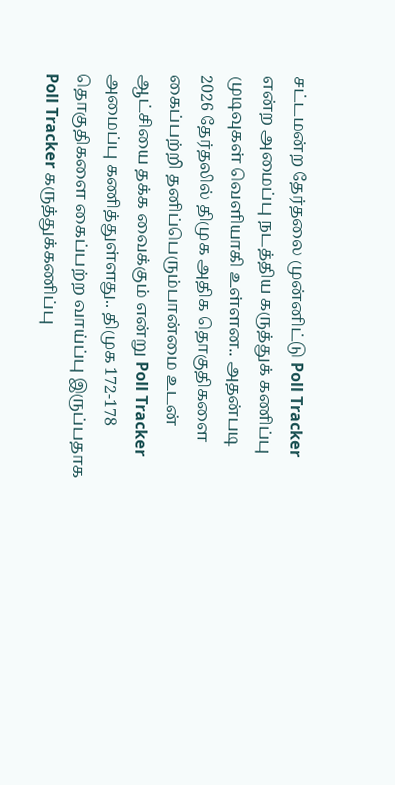சட்டமன்ற தேர்தலை முன்னிட்டு Poll Tracker என்ற அமைப்பு நடத்திய கருத்துக் கணிப்பு முடிவுகள் வெளியாகி உள்ளன.. அதன்படி 2026 தேர்தலில் திமுக அதிக தொகுதிகளை கைப்பற்றி தனிப்பெரும்பான்மை உடன் ஆட்சியை தக்க வைக்கும் என்று Poll Tracker அமைப்பு கணித்துள்ளது.. திமுக 172-178 தொகுதிகளை கைப்பற்ற வாய்ப்பு இருப்பதாக Poll Tracker கருத்துக்கணிப்பு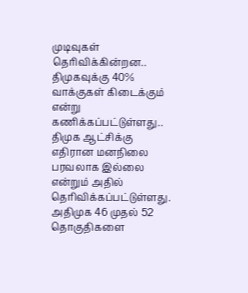முடிவுகள் தெரிவிக்கின்றன.. திமுகவுக்கு 40% வாக்குகள் கிடைக்கும் என்று கணிக்கப்பட்டுள்ளது.. திமுக ஆட்சிக்கு எதிரான மனநிலை பரவலாக இல்லை என்றும் அதில் தெரிவிக்கப்பட்டுள்ளது.
அதிமுக 46 முதல் 52 தொகுதிகளை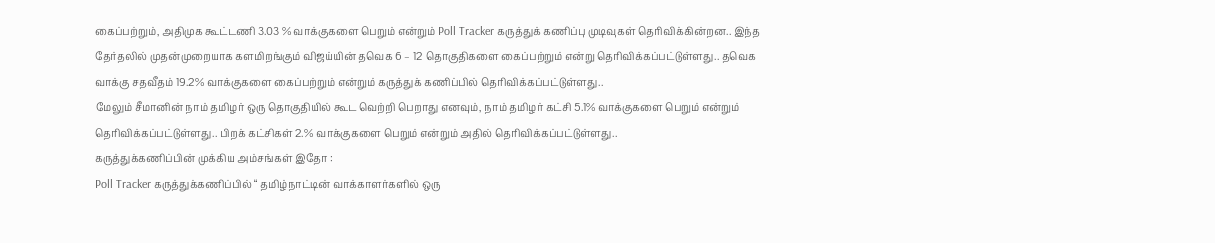கைப்பற்றும், அதிமுக கூட்டணி 3.03 % வாக்குகளை பெறும் என்றும் Poll Tracker கருத்துக் கணிப்பு முடிவுகள் தெரிவிக்கின்றன.. இந்த தேர்தலில் முதன்முறையாக களமிறங்கும் விஜய்யின் தவெக 6 – 12 தொகுதிகளை கைப்பற்றும் என்று தெரிவிக்கப்பட்டுள்ளது.. தவெக வாக்கு சதவீதம் 19.2% வாக்குகளை கைப்பற்றும் என்றும் கருத்துக் கணிப்பில் தெரிவிக்கப்பட்டுள்ளது..
மேலும் சீமானின் நாம் தமிழர் ஒரு தொகுதியில் கூட வெற்றி பெறாது எனவும், நாம் தமிழர் கட்சி 5.1% வாக்குகளை பெறும் என்றும் தெரிவிக்கப்பட்டுள்ளது.. பிறக் கட்சிகள் 2.% வாக்குகளை பெறும் என்றும் அதில் தெரிவிக்கப்பட்டுள்ளது..
கருத்துக்கணிப்பின் முக்கிய அம்சங்கள் இதோ :
Poll Tracker கருத்துக்கணிப்பில் “ தமிழ்நாட்டின் வாக்காளர்களில் ஒரு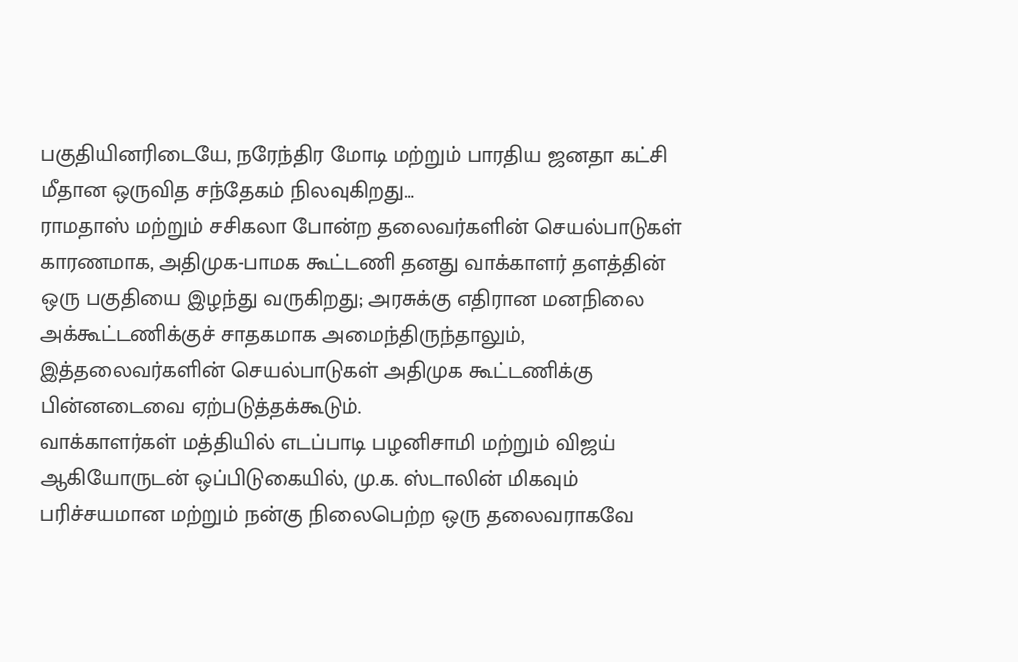பகுதியினரிடையே, நரேந்திர மோடி மற்றும் பாரதிய ஜனதா கட்சி மீதான ஒருவித சந்தேகம் நிலவுகிறது…
ராமதாஸ் மற்றும் சசிகலா போன்ற தலைவர்களின் செயல்பாடுகள் காரணமாக, அதிமுக-பாமக கூட்டணி தனது வாக்காளர் தளத்தின் ஒரு பகுதியை இழந்து வருகிறது; அரசுக்கு எதிரான மனநிலை அக்கூட்டணிக்குச் சாதகமாக அமைந்திருந்தாலும், இத்தலைவர்களின் செயல்பாடுகள் அதிமுக கூட்டணிக்கு பின்னடைவை ஏற்படுத்தக்கூடும்.
வாக்காளர்கள் மத்தியில் எடப்பாடி பழனிசாமி மற்றும் விஜய் ஆகியோருடன் ஒப்பிடுகையில், மு.க. ஸ்டாலின் மிகவும் பரிச்சயமான மற்றும் நன்கு நிலைபெற்ற ஒரு தலைவராகவே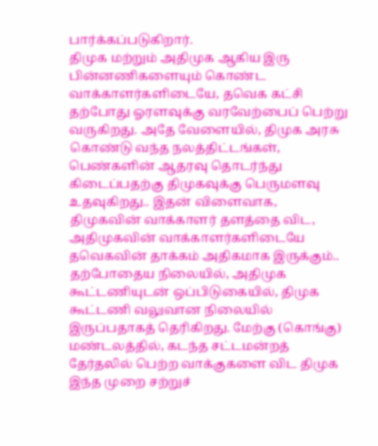பார்க்கப்படுகிறார்.
திமுக மற்றும் அதிமுக ஆகிய இரு பின்னணிகளையும் கொண்ட வாக்காளர்களிடையே, தவெக கட்சி தற்போது ஓரளவுக்கு வரவேற்பைப் பெற்று வருகிறது. அதே வேளையில், திமுக அரசு கொண்டு வந்த நலத்திட்டங்கள், பெண்களின் ஆதரவு தொடர்ந்து கிடைப்பதற்கு திமுகவுக்கு பெருமளவு உதவுகிறது.. இதன் விளைவாக, திமுகவின் வாக்காளர் தளத்தை விட, அதிமுகவின் வாக்காளர்களிடையே தவெகவின் தாக்கம் அதிகமாக இருக்கும்..
தற்போதைய நிலையில், அதிமுக கூட்டணியுடன் ஒப்பிடுகையில், திமுக கூட்டணி வலுவான நிலையில் இருப்பதாகத் தெரிகிறது. மேற்கு (கொங்கு) மண்டலத்தில், கடந்த சட்டமன்றத் தேர்தலில் பெற்ற வாக்குகளை விட திமுக இந்த முறை சற்றுச்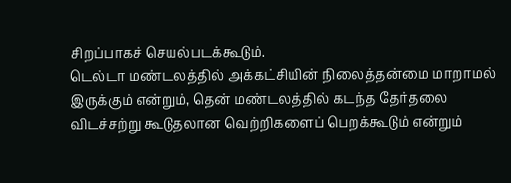சிறப்பாகச் செயல்படக்கூடும்.
டெல்டா மண்டலத்தில் அக்கட்சியின் நிலைத்தன்மை மாறாமல் இருக்கும் என்றும், தென் மண்டலத்தில் கடந்த தேர்தலை விடச்சற்று கூடுதலான வெற்றிகளைப் பெறக்கூடும் என்றும்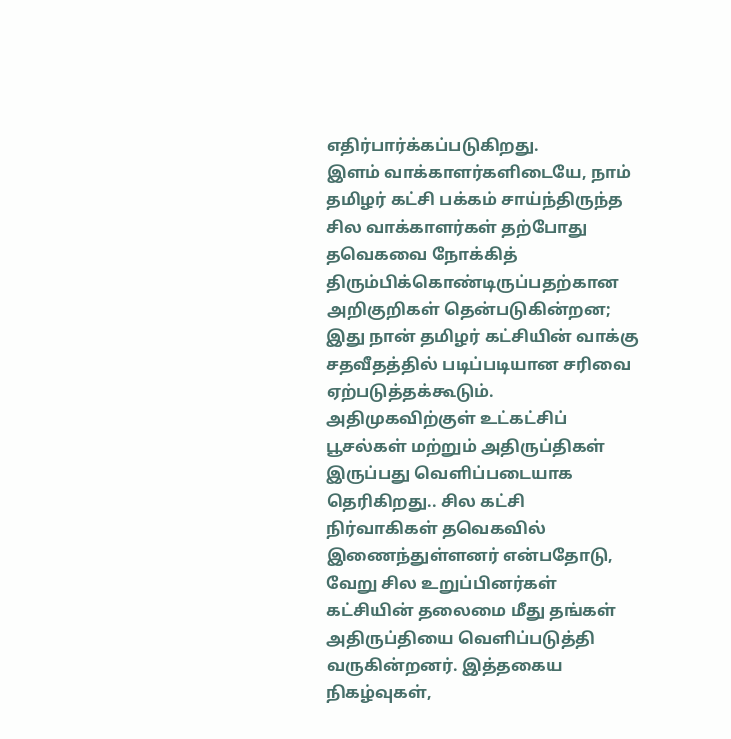எதிர்பார்க்கப்படுகிறது.
இளம் வாக்காளர்களிடையே, நாம் தமிழர் கட்சி பக்கம் சாய்ந்திருந்த சில வாக்காளர்கள் தற்போது தவெகவை நோக்கித் திரும்பிக்கொண்டிருப்பதற்கான அறிகுறிகள் தென்படுகின்றன; இது நான் தமிழர் கட்சியின் வாக்கு சதவீதத்தில் படிப்படியான சரிவை ஏற்படுத்தக்கூடும்.
அதிமுகவிற்குள் உட்கட்சிப் பூசல்கள் மற்றும் அதிருப்திகள் இருப்பது வெளிப்படையாக தெரிகிறது.. சில கட்சி நிர்வாகிகள் தவெகவில் இணைந்துள்ளனர் என்பதோடு, வேறு சில உறுப்பினர்கள் கட்சியின் தலைமை மீது தங்கள் அதிருப்தியை வெளிப்படுத்தி வருகின்றனர். இத்தகைய நிகழ்வுகள்,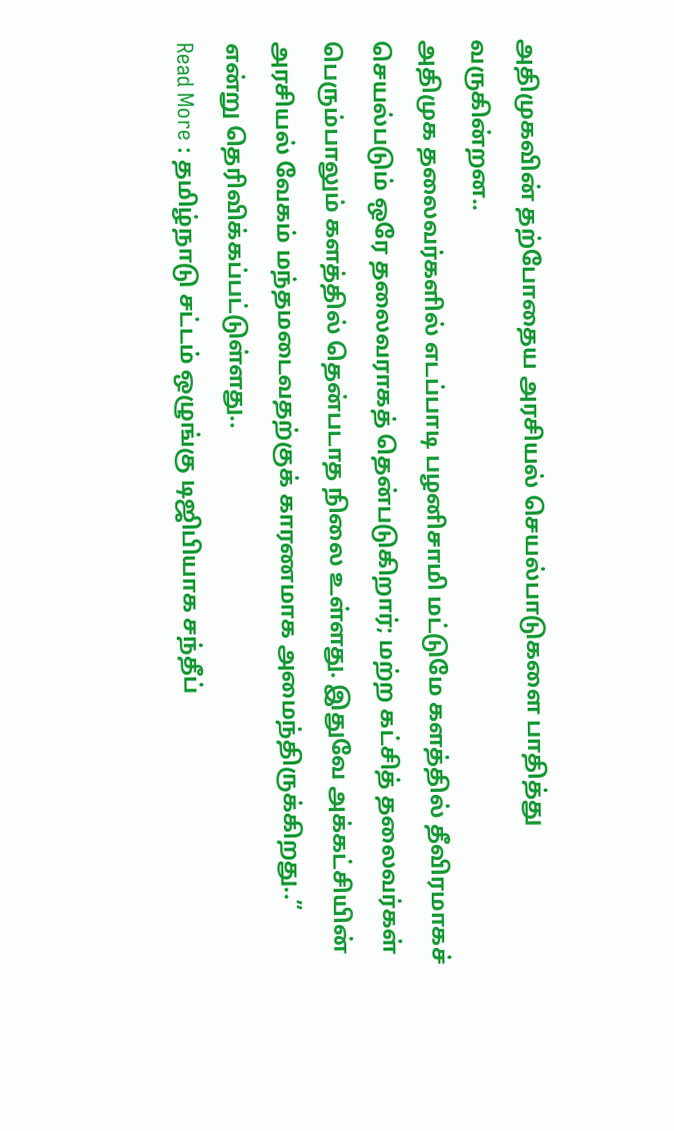அதிமுகவின் தற்போதைய அரசியல் செயல்பாடுகளை பாதித்து வருகின்றன..
அதிமுக தலைவர்களில் எடப்பாடி பழனிசாமி மட்டுமே களத்தில் தீவிரமாகச் செயல்படும் ஒரே தலைவராகத் தென்படுகிறார்; மற்ற கட்சித் தலைவர்கள் பெரும்பாலும் களத்தில் தென்படாத நிலை உள்ளது. இதுவே அக்கட்சியின் அரசியல் வேகம் மந்தமடைவதற்குக் காரணமாக அமைந்திருக்கிறது..” என்று தெரிவிக்கப்பட்டுள்ளது..
Read More : தமிழ்நாடு சட்டம் ஒழுங்கு டிஜிபியாக சந்தீப்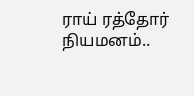ராய் ரத்தோர் நியமனம்..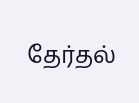தேர்தல்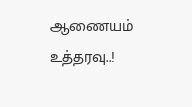ஆணையம் உத்தரவு..!